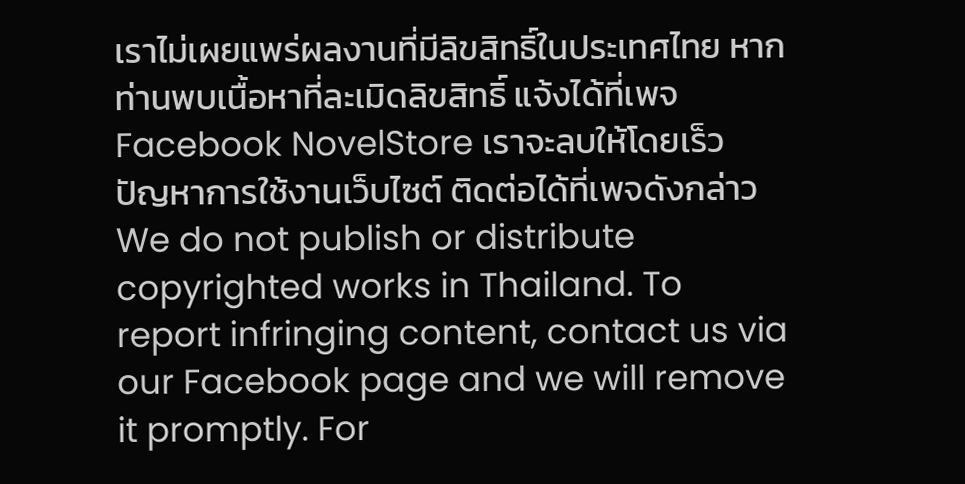เราไม่เผยแพร่ผลงานที่มีลิขสิทธิ์ในประเทศไทย หากท่านพบเนื้อหาที่ละเมิดลิขสิทธิ์ แจ้งได้ที่เพจ Facebook NovelStore เราจะลบให้โดยเร็ว
ปัญหาการใช้งานเว็บไซต์ ติดต่อได้ที่เพจดังกล่าว
We do not publish or distribute copyrighted works in Thailand. To report infringing content, contact us via our Facebook page and we will remove it promptly. For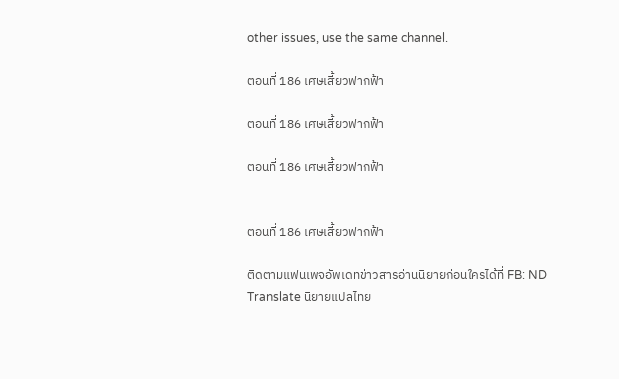other issues, use the same channel.

ตอนที่ 186 เศษเสี้ยวฟากฟ้า

ตอนที่ 186 เศษเสี้ยวฟากฟ้า

ตอนที่ 186 เศษเสี้ยวฟากฟ้า


ตอนที่ 186 เศษเสี้ยวฟากฟ้า

ติดตามแฟนเพจอัพเดทข่าวสารอ่านนิยายก่อนใครได้ที่ FB: ND Translate นิยายแปลไทย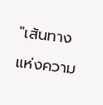"เส้นทางแห่งความ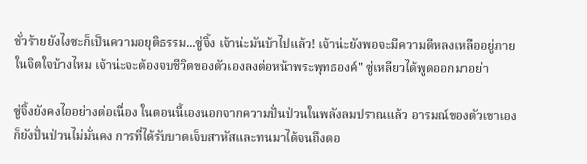ชั่วร้ายยังไงซะก็เป็นความอยุติธรรม...ซู่จิ้ง เจ้าน่ะมันบ้าไปแล้ว! เจ้าน่ะยังพอจะมีความดีหลงเหลืออยู่ภายในจิตใจบ้างไหม เจ้าน่ะจะต้องจบชีวิตของตัวเองลงต่อหน้าพระพุทธองค์" ซู่เหลียวได้พูดออกมาอย่า

ซู่จิ้งยังคงไออย่างต่อเนื่อง ในตอนนี้เองนอกจากความปั่นป่วนในพลังลมปราณแล้ว อารมณ์ของตัวเขาเองก็ยังปั่นป่วนไม่มั่นคง การที่ได้รับบาดเจ็บสาหัสและทนมาได้จนถึงตอ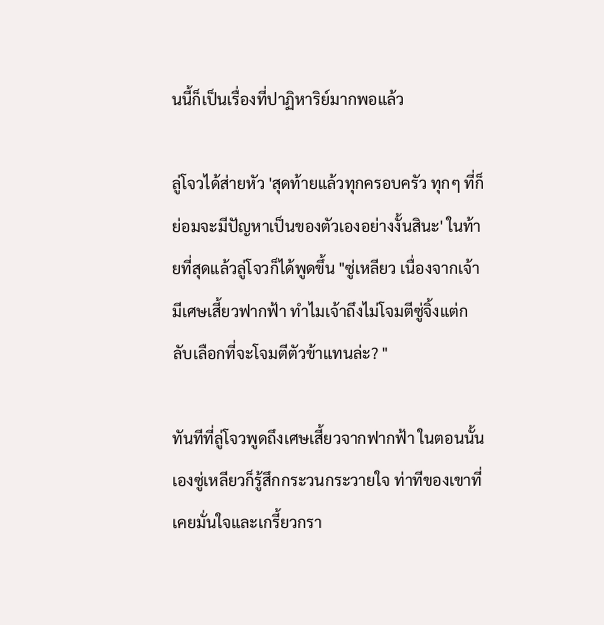นนี้ก็เป็นเรื่องที่ปาฏิหาริย์มากพอแล้ว

ลู่โจวได้ส่ายหัว 'สุดท้ายแล้วทุกครอบครัว ทุกๆ ที่ก็ย่อมจะมีปัญหาเป็นของตัวเองอย่างงั้นสินะ' ในท้ายที่สุดแล้วลู่โจวก็ได้พูดขึ้น "ซู่เหลียว เนื่องจากเจ้ามีเศษเสี้ยวฟากฟ้า ทำไมเจ้าถึงไม่โจมตีซู่จิ้งแต่กลับเลือกที่จะโจมตีตัวข้าแทนล่ะ? "

ทันทีที่ลู่โจวพูดถึงเศษเสี้ยวจากฟากฟ้า ในตอนนั้นเองซู่เหลียวก็รู้สึกกระวนกระวายใจ ท่าทีของเขาที่เคยมั่นใจและเกรี้ยวกรา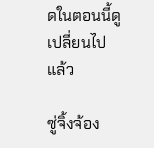ดในตอนนี้ดูเปลี่ยนไปแล้ว

ซู่จิ้งจ้อง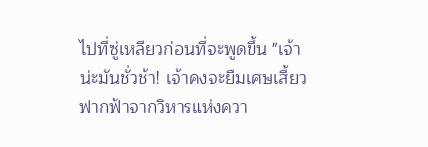ไปที่ซู่เหลียวก่อนที่จะพูดขึ้น "เจ้าน่ะมันชั่วช้า! เจ้าคงจะยืมเศษเสี้ยวฟากฟ้าจากวิหารแห่งควา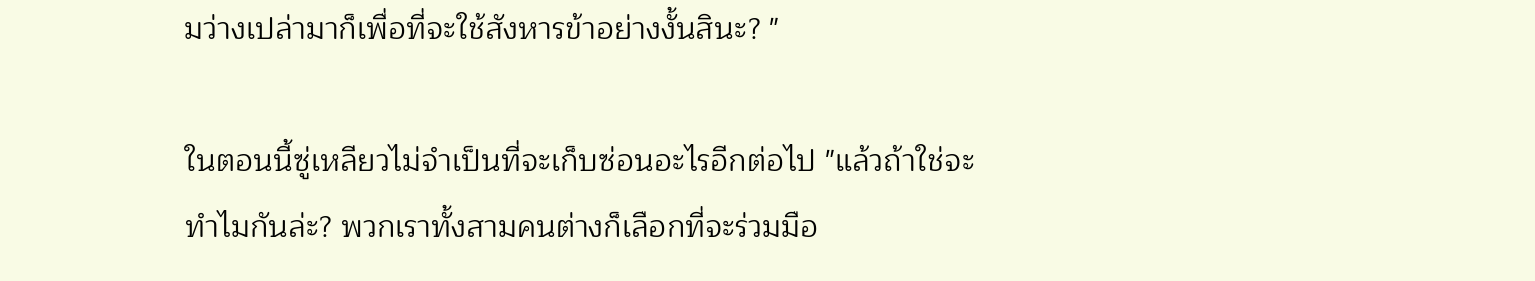มว่างเปล่ามาก็เพื่อที่จะใช้สังหารข้าอย่างงั้นสินะ? "

ในตอนนี้ซู่เหลียวไม่จำเป็นที่จะเก็บซ่อนอะไรอีกต่อไป "แล้วถ้าใช่จะทำไมกันล่ะ? พวกเราทั้งสามคนต่างก็เลือกที่จะร่วมมือ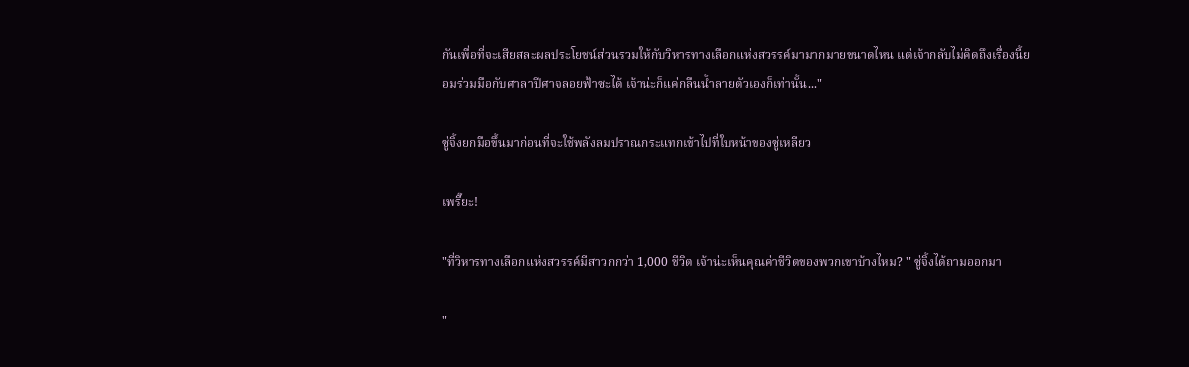กันเพื่อที่จะเสียสละผลประโยชน์ส่วนรวมให้กับวิหารทางเลือกแห่งสวรรค์มามากมายขนาดไหน แต่เจ้ากลับไม่คิดถึงเรื่องนี้ยอมร่วมมือกับศาลาปีศาจลอยฟ้าซะได้ เจ้าน่ะก็แค่กลืนน้ำลายตัวเองก็เท่านั้น..."

ซู่จิ้งยกมือขึ้นมาก่อนที่จะใช้พลังลมปราณกระแทกเข้าไปที่ใบหน้าของซู่เหลียว

เพรี๊ยะ!

"ที่วิหารทางเลือกแห่งสวรรค์มีสาวกกว่า 1,000 ชีวิต เจ้าน่ะเห็นคุณค่าชีวิตของพวกเขาบ้างไหม? " ซู่จิ้งได้ถามออกมา

"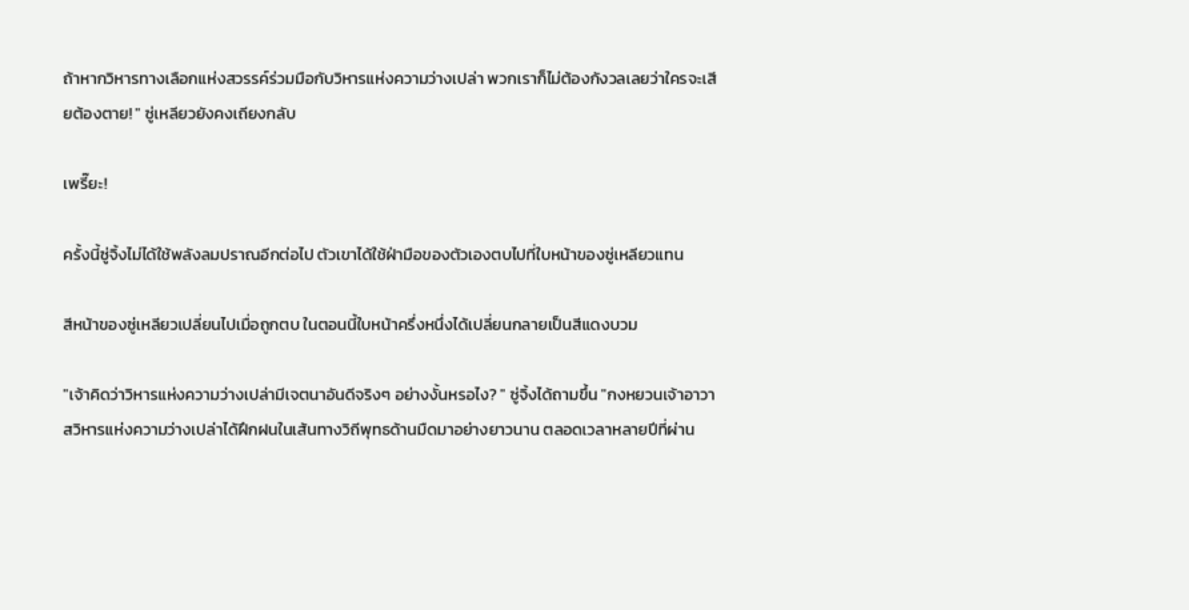ถ้าหากวิหารทางเลือกแห่งสวรรค์ร่วมมือกับวิหารแห่งความว่างเปล่า พวกเราก็ไม่ต้องกังวลเลยว่าใครจะเสียต้องตาย! " ซู่เหลียวยังคงเถียงกลับ

เพรี๊ยะ!

ครั้งนี้ซู่จิ้งไม่ได้ใช้พลังลมปราณอีกต่อไป ตัวเขาได้ใช้ฝ่ามือของตัวเองตบไปที่ใบหน้าของซู่เหลียวแทน

สีหน้าของซู่เหลียวเปลี่ยนไปเมื่อถูกตบ ในตอนนี้ใบหน้าครึ่งหนึ่งได้เปลี่ยนกลายเป็นสีแดงบวม

"เจ้าคิดว่าวิหารแห่งความว่างเปล่ามีเจตนาอันดีจริงๆ อย่างงั้นหรอไง? " ซู่จิ้งได้ถามขึ้น "กงหยวนเจ้าอาวาสวิหารแห่งความว่างเปล่าได้ฝึกฝนในเส้นทางวิถีพุทธด้านมืดมาอย่างยาวนาน ตลอดเวลาหลายปีที่ผ่าน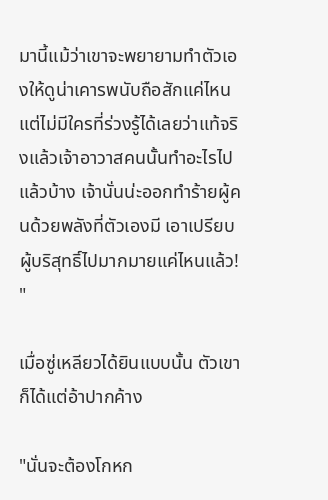มานี้แม้ว่าเขาจะพยายามทำตัวเองให้ดูน่าเคารพนับถือสักแค่ไหน แต่ไม่มีใครที่ร่วงรู้ได้เลยว่าแท้จริงแล้วเจ้าอาวาสคนนั้นทำอะไรไปแล้วบ้าง เจ้านั่นน่ะออกทำร้ายผู้คนด้วยพลังที่ตัวเองมี เอาเปรียบผู้บริสุทธิ์ไปมากมายแค่ไหนแล้ว! "

เมื่อซู่เหลียวได้ยินแบบนั้น ตัวเขาก็ได้แต่อ้าปากค้าง

"นั่นจะต้องโกหก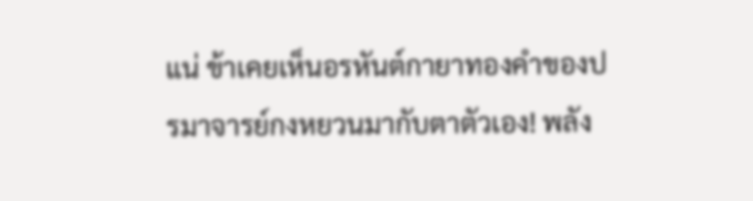แน่ ข้าเคยเห็นอรหันต์กายาทองคำของปรมาจารย์กงหยวนมากับตาตัวเอง! พลัง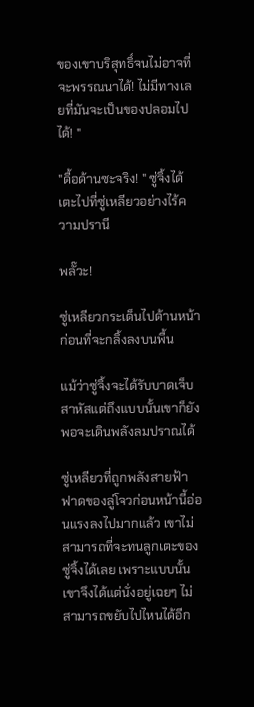ของเขาบริสุทธิ์จนไม่อาจที่จะพรรณนาได้! ไม่มีทางเลยที่มันจะเป็นของปลอมไปได้! "

"ดื้อด้านซะจริง! " ซู่จิ้งได้เตะไปที่ซู่เหลียวอย่างไร้ความปรานี

พลั๊วะ!

ซู่เหลียวกระเด็นไปด้านหน้าก่อนที่จะกลิ้งลงบนพื้น

แม้ว่าซู่จิ้งจะได้รับบาดเจ็บสาหัสแต่ถึงแบบนั้นเขาก็ยังพอจะเดินพลังลมปราณได้

ซู่เหลียวที่ถูกพลังสายฟ้าฟาดของลู่โจวก่อนหน้านี้อ่อนแรงลงไปมากแล้ว เขาไม่สามารถที่จะทนลูกเตะของซู่จิ้งได้เลย เพราะแบบนั้นเขาจึงได้แต่นั่งอยู่เฉยๆ ไม่สามารถขยับไปไหนได้อีก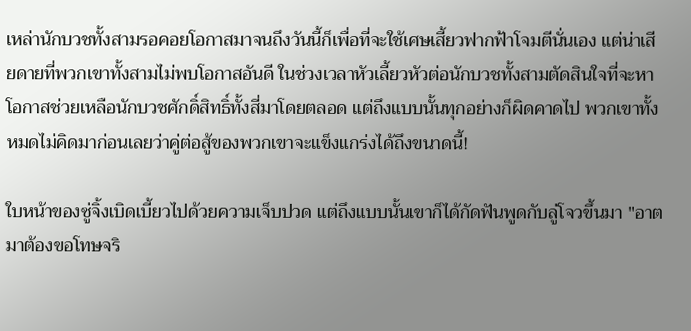เหล่านักบวชทั้งสามรอคอยโอกาสมาจนถึงวันนี้ก็เพื่อที่จะใช้เศษเสี้ยวฟากฟ้าโจมตีนั่นเอง แต่น่าเสียดายที่พวกเขาทั้งสามไม่พบโอกาสอันดี ในช่วงเวลาหัวเลี้ยวหัวต่อนักบวชทั้งสามตัดสินใจที่จะหาโอกาสช่วยเหลือนักบวชศักดิ์สิทธิ์ทั้งสี่มาโดยตลอด แต่ถึงแบบนั้นทุกอย่างก็ผิดคาดไป พวกเขาทั้งหมดไม่คิดมาก่อนเลยว่าคู่ต่อสู้ของพวกเขาจะแข็งแกร่งได้ถึงขนาดนี้!

ใบหน้าของซู่จิ้งเบิดเบี้ยวไปด้วยความเจ็บปวด แต่ถึงแบบนั้นเขาก็ได้กัดฟันพูดกับลู่โจวขึ้นมา "อาตมาต้องขอโทษจริ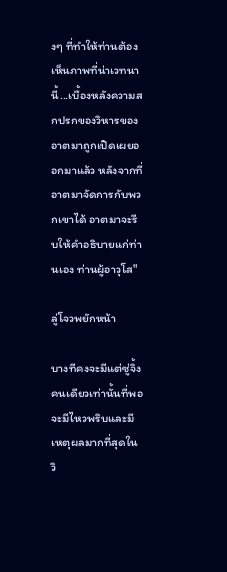งๆ ที่ทำให้ท่านต้องเห็นภาพที่น่าเวทนานี้...เบื้องหลังความสกปรกของวิหารของอาตมาถูกเปิดเผยออกมาแล้ว หลังจากที่อาตมาจัดการกับพวกเขาได้ อาตมาจะรีบให้คำอธิบายแก่ท่านเอง ท่านผู้อาวุโส"

ลู่โจวพยักหน้า

บางทีคงจะมีแต่ซู่จิ้งคนเดียวเท่านั้นที่พอจะมีไหวพริบและมีเหตุผลมากที่สุดในวิ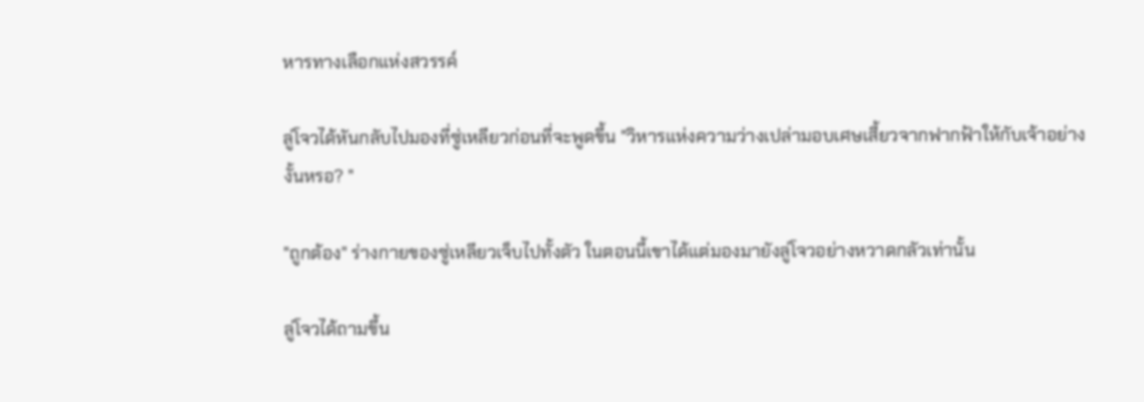หารทางเลือกแห่งสวรรค์

ลู่โจวได้หันกลับไปมองที่ซู่เหลียวก่อนที่จะพูดขึ้น "วิหารแห่งความว่างเปล่ามอบเศษเสี้ยวจากฟากฟ้าให้กับเจ้าอย่างงั้นหรอ? "

"ถูกต้อง" ร่างกายของซู่เหลียวเจ็บไปทั้งตัว ในตอนนี้เขาได้แต่มองมายังลู่โจวอย่างหวาดกลัวเท่านั้น

ลู่โจวได้ถามขึ้น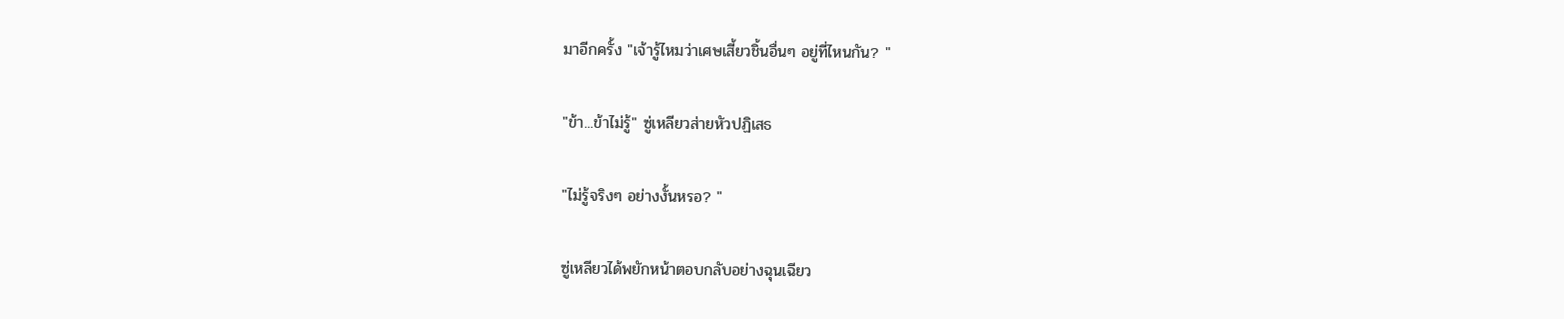มาอีกครั้ง "เจ้ารู้ไหมว่าเศษเสี้ยวชิ้นอื่นๆ อยู่ที่ไหนกัน? "

"ข้า...ข้าไม่รู้" ซู่เหลียวส่ายหัวปฏิเสธ

"ไม่รู้จริงๆ อย่างงั้นหรอ? "

ซู่เหลียวได้พยักหน้าตอบกลับอย่างฉุนเฉียว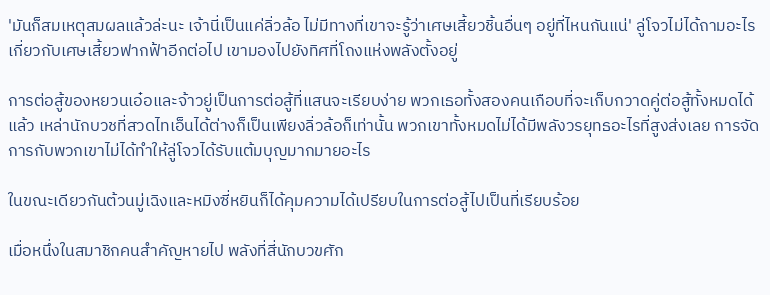'มันก็สมเหตุสมผลแล้วล่ะนะ เจ้านี่เป็นแค่ลิ่วล้อ ไม่มีทางที่เขาจะรู้ว่าเศษเสี้ยวชิ้นอื่นๆ อยู่ที่ไหนกันแน่' ลู่โจวไม่ได้ถามอะไรเกี่ยวกับเศษเสี้ยวฟากฟ้าอีกต่อไป เขามองไปยังทิศที่โถงแห่งพลังตั้งอยู่

การต่อสู้ของหยวนเอ๋อและจ้าวยู่เป็นการต่อสู้ที่แสนจะเรียบง่าย พวกเธอทั้งสองคนเกือบที่จะเก็บกวาดคู่ต่อสู้ทั้งหมดได้แล้ว เหล่านักบวชที่สวดไทเอ็นได้ต่างก็เป็นเพียงลิ่วล้อก็เท่านั้น พวกเขาทั้งหมดไม่ได้มีพลังวรยุทธอะไรที่สูงส่งเลย การจัดการกับพวกเขาไม่ได้ทำให้ลู่โจวได้รับแต้มบุญมากมายอะไร

ในขณะเดียวกันต้วนมู่เฉิงและหมิงซี่หยินก็ได้คุมความได้เปรียบในการต่อสู้ไปเป็นที่เรียบร้อย

เมื่อหนึ่งในสมาชิกคนสำคัญหายไป พลังที่สี่นักบวขศัก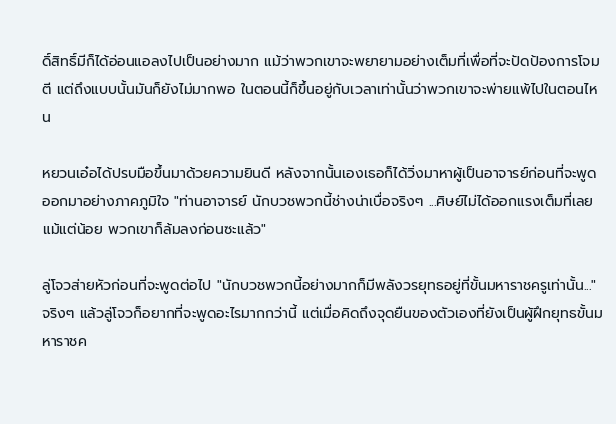ดิ์สิทธิ์มีก็ได้อ่อนแอลงไปเป็นอย่างมาก แม้ว่าพวกเขาจะพยายามอย่างเต็มที่เพื่อที่จะปัดป้องการโจมตี แต่ถึงแบบนั้นมันก็ยังไม่มากพอ ในตอนนี้ก็ขึ้นอยู่กับเวลาเท่านั้นว่าพวกเขาจะพ่ายแพ้ไปในตอนไหน

หยวนเอ๋อได้ปรบมือขึ้นมาด้วยความยินดี หลังจากนั้นเองเธอก็ได้วิ่งมาหาผู้เป็นอาจารย์ก่อนที่จะพูดออกมาอย่างภาคภูมิใจ "ท่านอาจารย์ นักบวชพวกนี้ช่างน่าเบื่อจริงๆ ...ศิษย์ไม่ได้ออกแรงเต็มที่เลยแม้แต่น้อย พวกเขาก็ล้มลงก่อนซะแล้ว"

ลู่โจวส่ายหัวก่อนที่จะพูดต่อไป "นักบวชพวกนี้อย่างมากก็มีพลังวรยุทธอยู่ที่ขั้นมหาราชครูเท่านั้น..." จริงๆ แล้วลู่โจวก็อยากที่จะพูดอะไรมากกว่านี้ แต่เมื่อคิดถึงจุดยืนของตัวเองที่ยังเป็นผู้ฝึกยุทธขั้นมหาราชค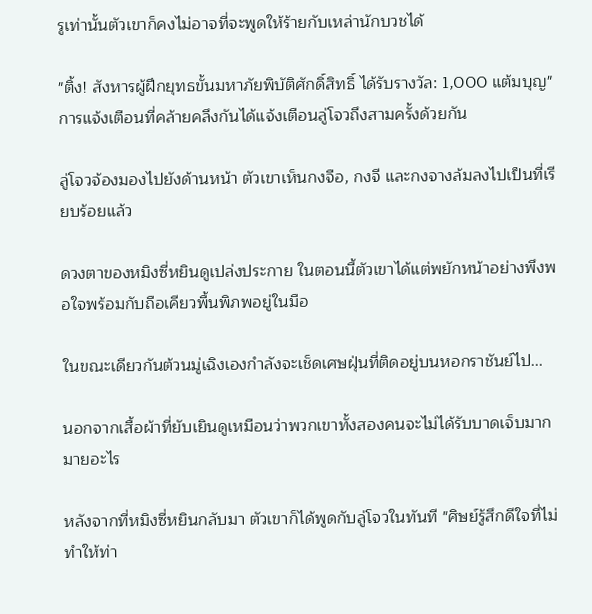รูเท่านั้นตัวเขาก็คงไม่อาจที่จะพูดให้ร้ายกับเหล่านักบวชได้

"ติ้ง! สังหารผู้ฝึกยุทธขั้นมหาภัยพิบัติศักดิ์สิทธิ์ ได้รับรางวัล: 1,000 แต้มบุญ" การแจ้งเตือนที่คล้ายคลึงกันได้แจ้งเตือนลู่โจวถึงสามครั้งด้วยกัน

ลู่โจวจ้องมองไปยังด้านหน้า ตัวเขาเห็นกงจือ, กงจี และกงจางล้มลงไปเป็นที่เรียบร้อยแล้ว

ดวงตาของหมิงซี่หยินดูเปล่งประกาย ในตอนนี้ตัวเขาได้แต่พยักหน้าอย่างพึงพอใจพร้อมกับถือเคียวพื้นพิภพอยู่ในมือ

ในขณะเดียวกันต้วนมู่เฉิงเองกำลังจะเช็ดเศษฝุ่นที่ติดอยู่บนหอกราชันย์ไป...

นอกจากเสื้อผ้าที่ยับเยินดูเหมือนว่าพวกเขาทั้งสองคนจะไม่ได้รับบาดเจ็บมากมายอะไร

หลังจากที่หมิงซี่หยินกลับมา ตัวเขาก็ได้พูดกับลู่โจวในทันที "ศิษย์รู้สึกดีใจที่ไม่ทำให้ท่า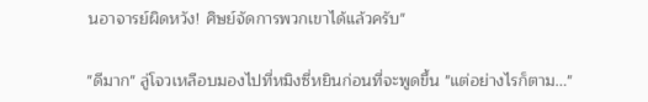นอาจารย์ผิดหวัง! ศิษย์จัดการพวกเขาได้แล้วครับ"

"ดีมาก" ลู่โจวเหลือบมองไปที่หมิงซี่หยินก่อนที่จะพูดขึ้น "แต่อย่างไรก็ตาม..."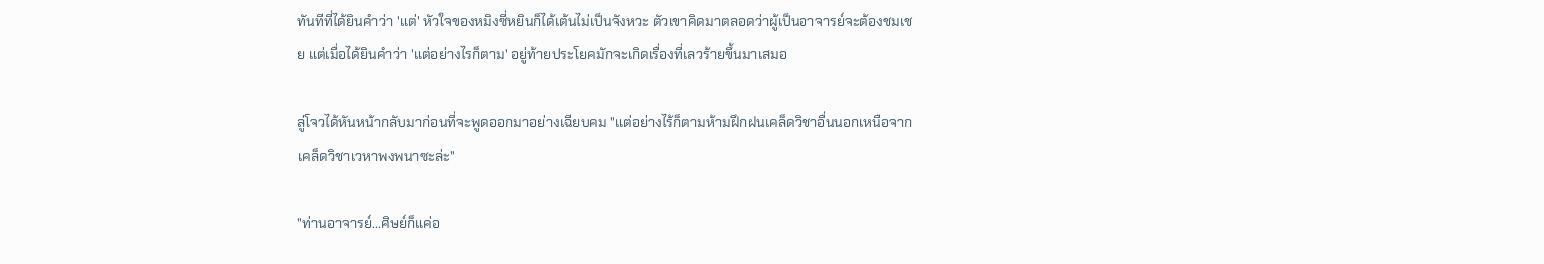ทันทีที่ได้ยินคำว่า 'แต่' หัวใจของหมิงซี่หยินก็ได้เต้นไม่เป็นจังหวะ ตัวเขาคิดมาตลอดว่าผู้เป็นอาจารย์จะต้องชมเชย แต่เมื่อได้ยินคำว่า 'แต่อย่างไรก็ตาม' อยู่ท้ายประโยคมักจะเกิดเรื่องที่เลวร้ายขึ้นมาเสมอ

ลู่โจวได้หันหน้ากลับมาก่อนที่จะพูดออกมาอย่างเฉียบคม "แต่อย่างไร้ก็ตามห้ามฝึกฝนเคล็ดวิชาอื่นนอกเหนือจากเคล็ดวิชาเวหาพงพนาซะล่ะ"

"ท่านอาจารย์...ศิษย์ก็แค่อ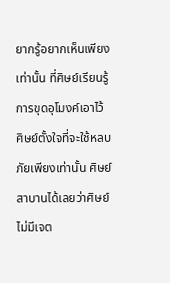ยากรู้อยากเห็นเพียงเท่านั้น ที่ศิษย์เรียนรู้การขุดอุโมงค์เอาไว้ ศิษย์ตั้งใจที่จะใช้หลบภัยเพียงเท่านั้น ศิษย์สาบานได้เลยว่าศิษย์ไม่มีเจต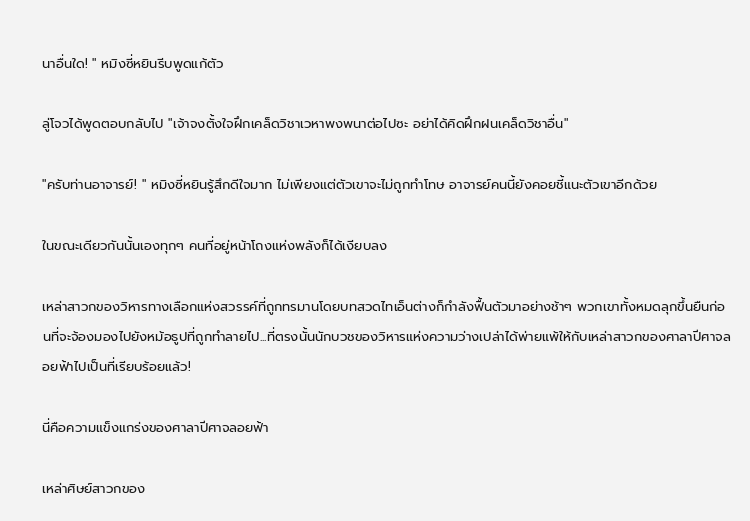นาอื่นใด! " หมิงซี่หยินรีบพูดแก้ตัว

ลู่โจวได้พูดตอบกลับไป "เจ้าจงตั้งใจฝึกเคล็ดวิชาเวหาพงพนาต่อไปซะ อย่าได้คิดฝึกฝนเคล็ดวิชาอื่น"

"ครับท่านอาจารย์! " หมิงซี่หยินรู้สึกดีใจมาก ไม่เพียงแต่ตัวเขาจะไม่ถูกทำโทษ อาจารย์คนนี้ยังคอยชี้แนะตัวเขาอีกด้วย

ในขณะเดียวกันนั้นเองทุกๆ คนที่อยู่หน้าโถงแห่งพลังก็ได้เงียบลง

เหล่าสาวกของวิหารทางเลือกแห่งสวรรค์ที่ถูกทรมานโดยบทสวดไทเอ็นต่างก็กำลังฟื้นตัวมาอย่างช้าๆ พวกเขาทั้งหมดลุกขึ้นยืนก่อนที่จะจ้องมองไปยังหม้อธูปที่ถูกทำลายไป...ที่ตรงนั้นนักบวชของวิหารแห่งความว่างเปล่าได้พ่ายแพ้ให้กับเหล่าสาวกของศาลาปีศาจลอยฟ้าไปเป็นที่เรียบร้อยแล้ว!

นี่คือความแข็งแกร่งของศาลาปีศาจลอยฟ้า

เหล่าศิษย์สาวกของ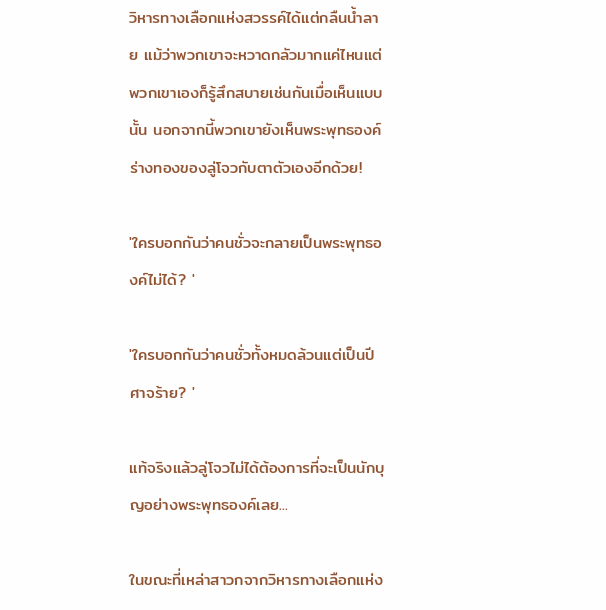วิหารทางเลือกแห่งสวรรค์ได้แต่กลืนน้ำลาย แม้ว่าพวกเขาจะหวาดกลัวมากแค่ไหนแต่พวกเขาเองก็รู้สึกสบายเช่นกันเมื่อเห็นแบบนั้น นอกจากนี้พวกเขายังเห็นพระพุทธองค์ร่างทองของลู่โจวกับตาตัวเองอีกด้วย!

'ใครบอกกันว่าคนชั่วจะกลายเป็นพระพุทธองค์ไม่ได้? '

'ใครบอกกันว่าคนชั่วทั้งหมดล้วนแต่เป็นปีศาจร้าย? '

แท้จริงแล้วลู่โจวไม่ได้ต้องการที่จะเป็นนักบุญอย่างพระพุทธองค์เลย...

ในขณะที่เหล่าสาวกจากวิหารทางเลือกแห่ง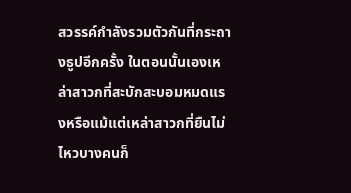สวรรค์กำลังรวมตัวกันที่กระถางธูปอีกครั้ง ในตอนนั้นเองเหล่าสาวกที่สะบักสะบอมหมดแรงหรือแม้แต่เหล่าสาวกที่ยืนไม่ไหวบางคนก็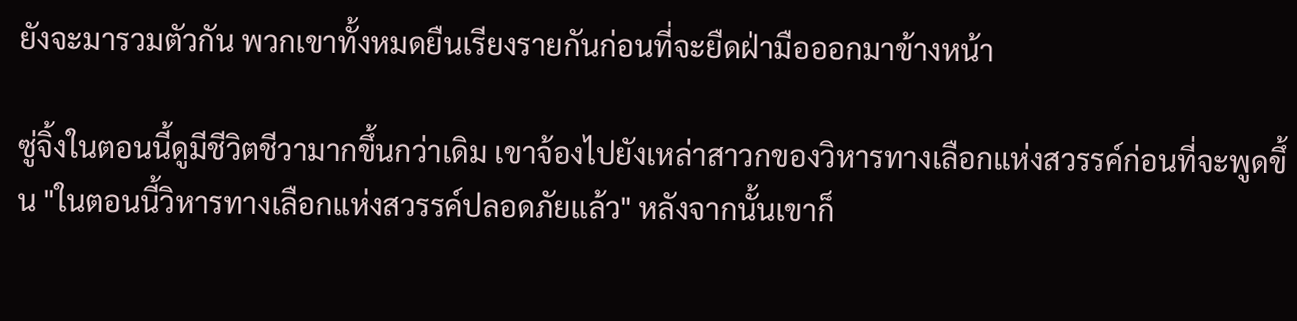ยังจะมารวมตัวกัน พวกเขาทั้งหมดยืนเรียงรายกันก่อนที่จะยืดฝ่ามือออกมาข้างหน้า

ซู่จิ้งในตอนนี้ดูมีชีวิตชีวามากขึ้นกว่าเดิม เขาจ้องไปยังเหล่าสาวกของวิหารทางเลือกแห่งสวรรค์ก่อนที่จะพูดขึ้น "ในตอนนี้วิหารทางเลือกแห่งสวรรค์ปลอดภัยแล้ว" หลังจากนั้นเขาก็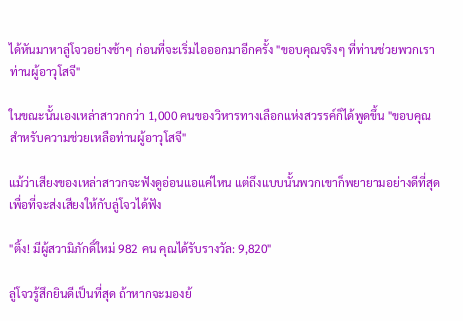ได้หันมาหาลู่โจวอย่างช้าๆ ก่อนที่จะเริ่มไอออกมาอีกครั้ง "ขอบคุณจริงๆ ที่ท่านช่วยพวกเรา ท่านผู้อาวุโสจี"

ในขณะนั้นเองเหล่าสาวกกว่า 1,000 คนของวิหารทางเลือกแห่งสวรรค์ก็ได้พูดขึ้น "ขอบคุณสำหรับความช่วยเหลือท่านผู้อาวุโสจี"

แม้ว่าเสียงของเหล่าสาวกจะฟังดูอ่อนแอแค่ไหน แต่ถึงแบบนั้นพวกเขาก็พยายามอย่างดีที่สุดเพื่อที่จะส่งเสียงให้กับลู่โจวได้ฟัง

"ติ้ง! มีผู้สวามิภักดิ์ใหม่ 982 คน คุณได้รับรางวัล: 9,820"

ลู่โจวรู้สึกยินดีเป็นที่สุด ถ้าหากจะมองย้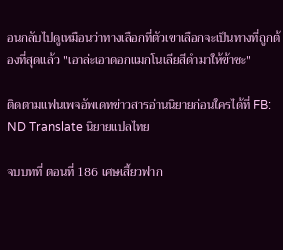อนกลับไปดูเหมือนว่าทางเลือกที่ตัวเขาเลือกจะเป็นทางที่ถูกต้องที่สุดแล้ว "เอาล่ะเอาดอกแมกโนเลียสีดำมาให้ข้าซะ"

ติดตามแฟนเพจอัพเดทข่าวสารอ่านนิยายก่อนใครได้ที่ FB: ND Translate นิยายแปลไทย

จบบทที่ ตอนที่ 186 เศษเสี้ยวฟาก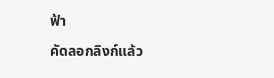ฟ้า

คัดลอกลิงก์แล้ว